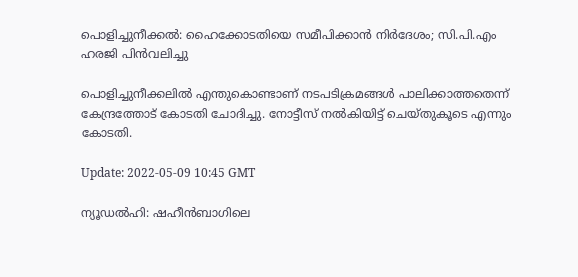പൊളിച്ചുനീക്കൽ: ഹൈക്കോടതിയെ സമീപിക്കാൻ നിർദേശം; സി.പി.എം ഹരജി പിൻവലിച്ചു

പൊളിച്ചുനീക്കലിൽ എന്തുകൊണ്ടാണ് നടപടിക്രമങ്ങൾ പാലിക്കാത്തതെന്ന് കേന്ദ്രത്തോട് കോടതി ചോദിച്ചു. നോട്ടീസ് നൽകിയിട്ട് ചെയ്തുകൂടെ എന്നും കോടതി.

Update: 2022-05-09 10:45 GMT

ന്യൂഡൽഹി: ഷഹീൻബാഗിലെ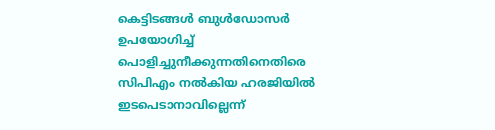കെട്ടിടങ്ങൾ ബുൾഡോസർ ഉപയോഗിച്ച് പൊളിച്ചുനീക്കുന്നതിനെതിരെ സിപിഎം നൽകിയ ഹരജിയിൽ ഇടപെടാനാവില്ലെന്ന്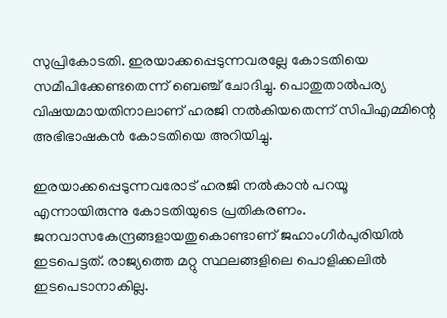സുപ്രികോടതി. ഇരയാക്കപ്പെടുന്നവരല്ലേ കോടതിയെ സമീപിക്കേണ്ടതെന്ന് ബെഞ്ച് ചോദിച്ചു. പൊതുതാൽപര്യ വിഷയമായതിനാലാണ് ഹരജി നൽകിയതെന്ന് സിപിഎമ്മിന്റെ അഭിഭാഷകൻ കോടതിയെ അറിയിച്ചു.

ഇരയാക്കപ്പെടുന്നവരോട് ഹരജി നൽകാൻ പറയൂ എന്നായിരുന്നു കോടതിയുടെ പ്രതികരണം. ജനവാസകേന്ദ്രങ്ങളായതുകൊണ്ടാണ് ജഹാംഗീർപുരിയിൽ ഇടപെട്ടത്. രാജ്യത്തെ മറ്റു സ്ഥലങ്ങളിലെ പൊളിക്കലിൽ ഇടപെടാനാകില്ല.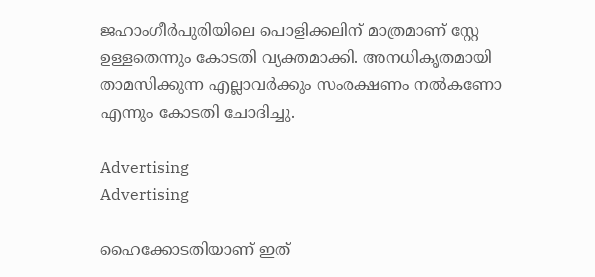ജഹാംഗീർപുരിയിലെ പൊളിക്കലിന് മാത്രമാണ് സ്റ്റേ ഉള്ളതെന്നും കോടതി വ്യക്തമാക്കി. അനധികൃതമായി താമസിക്കുന്ന എല്ലാവർക്കും സംരക്ഷണം നൽകണോ എന്നും കോടതി ചോദിച്ചു.

Advertising
Advertising

ഹൈക്കോടതിയാണ് ഇത്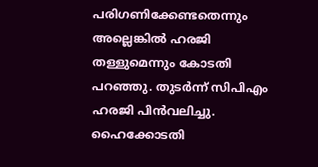പരിഗണിക്കേണ്ടതെന്നും അല്ലെങ്കിൽ ഹരജി തള്ളുമെന്നും കോടതി പറഞ്ഞു. തുടർന്ന് സിപിഎം ഹരജി പിൻവലിച്ചു. ഹൈക്കോടതി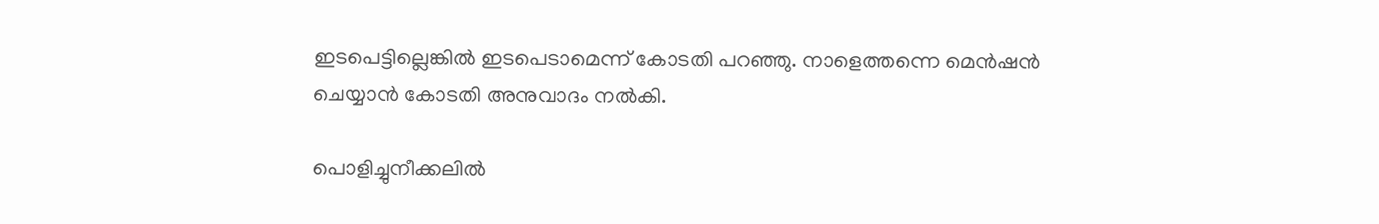ഇടപെട്ടില്ലെങ്കിൽ ഇടപെടാമെന്ന് കോടതി പറഞ്ഞു. നാളെത്തന്നെ മെൻഷൻ ചെയ്യാൻ കോടതി അനുവാദം നൽകി.

പൊളിച്ചുനീക്കലിൽ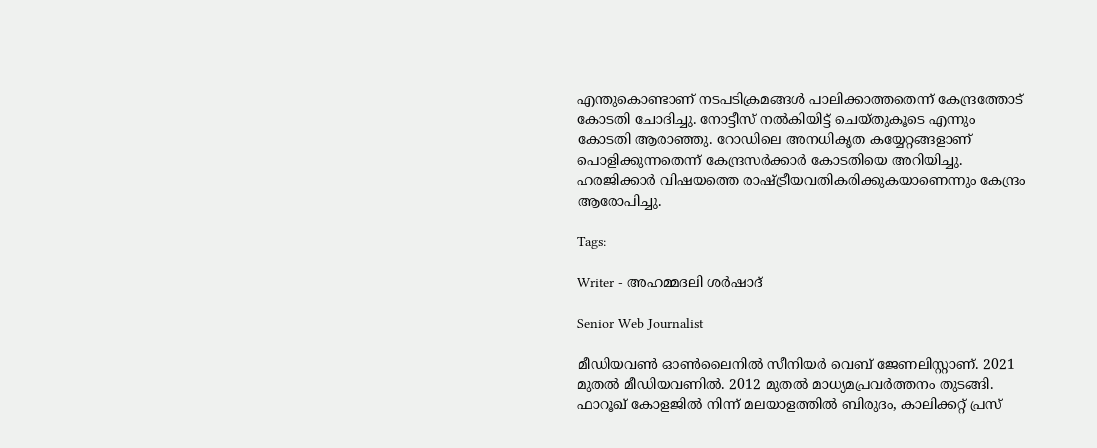എന്തുകൊണ്ടാണ് നടപടിക്രമങ്ങൾ പാലിക്കാത്തതെന്ന് കേന്ദ്രത്തോട് കോടതി ചോദിച്ചു. നോട്ടീസ് നൽകിയിട്ട് ചെയ്തുകൂടെ എന്നും കോടതി ആരാഞ്ഞു. റോഡിലെ അനധികൃത കയ്യേറ്റങ്ങളാണ് പൊളിക്കുന്നതെന്ന് കേന്ദ്രസർക്കാർ കോടതിയെ അറിയിച്ചു. ഹരജിക്കാർ വിഷയത്തെ രാഷ്ട്രീയവതികരിക്കുകയാണെന്നും കേന്ദ്രം ആരോപിച്ചു.

Tags:

Writer - അഹമ്മദലി ശര്‍ഷാദ്

Senior Web Journalist

മീഡിയവൺ ഓൺലൈനിൽ സീനിയർ വെബ് ജേണലിസ്റ്റാണ്. 2021 മുതൽ മീഡിയവണിൽ. 2012 മുതൽ മാധ്യമപ്രവർത്തനം തുടങ്ങി. ഫാറൂഖ് കോളജിൽ നിന്ന് മലയാളത്തിൽ ബിരുദം, കാലിക്കറ്റ് പ്രസ്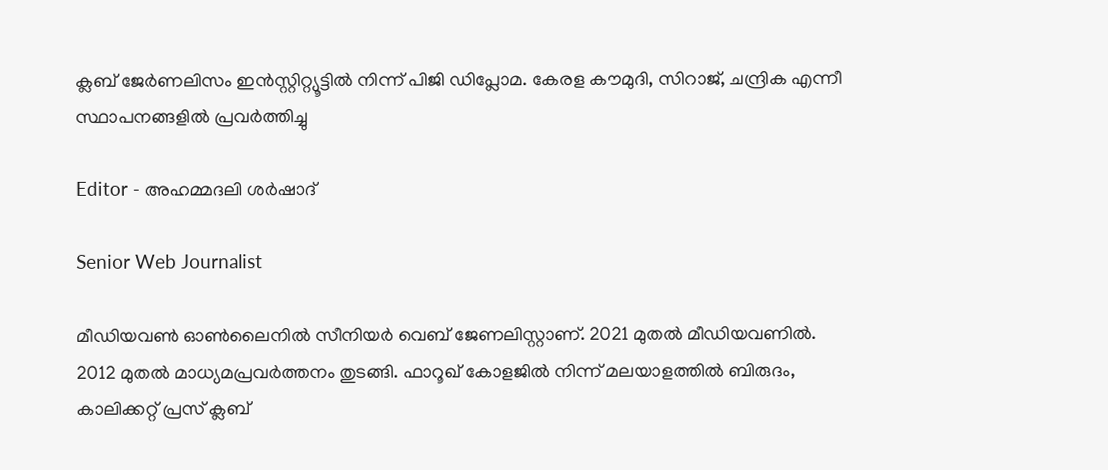ക്ലബ് ജേർണലിസം ഇൻസ്റ്റിറ്റ്യൂട്ടിൽ നിന്ന് പിജി ഡിപ്ലോമ. കേരള കൗമുദി, സിറാജ്, ചന്ദ്രിക എന്നീ സ്ഥാപനങ്ങളിൽ പ്രവർത്തിച്ചു

Editor - അഹമ്മദലി ശര്‍ഷാദ്

Senior Web Journalist

മീഡിയവൺ ഓൺലൈനിൽ സീനിയർ വെബ് ജേണലിസ്റ്റാണ്. 2021 മുതൽ മീഡിയവണിൽ. 2012 മുതൽ മാധ്യമപ്രവർത്തനം തുടങ്ങി. ഫാറൂഖ് കോളജിൽ നിന്ന് മലയാളത്തിൽ ബിരുദം, കാലിക്കറ്റ് പ്രസ് ക്ലബ്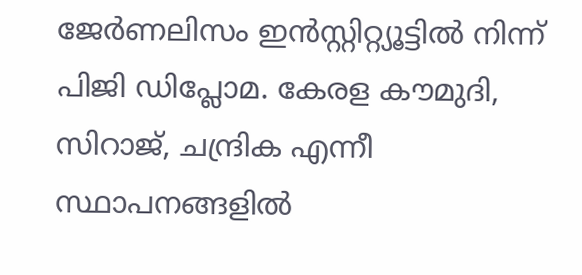ജേർണലിസം ഇൻസ്റ്റിറ്റ്യൂട്ടിൽ നിന്ന് പിജി ഡിപ്ലോമ. കേരള കൗമുദി, സിറാജ്, ചന്ദ്രിക എന്നീ സ്ഥാപനങ്ങളിൽ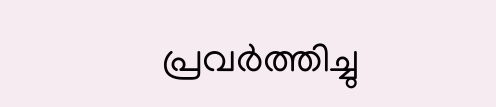പ്രവർത്തിച്ചു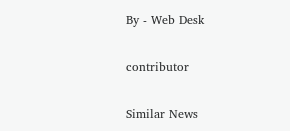By - Web Desk

contributor

Similar News